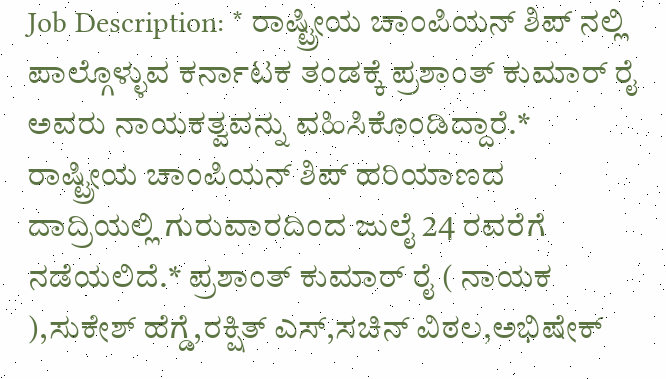Job Description: * ರಾಷ್ಟ್ರೀಯ ಚಾಂಪಿಯನ್ ಶಿಪ್ ನಲ್ಲಿ ಪಾಲ್ಗೊಳ್ಳುವ ಕರ್ನಾಟಕ ತಂಡಕ್ಕೆ ಪ್ರಶಾಂತ್ ಕುಮಾರ್ ರೈ ಅವರು ನಾಯಕತ್ವವನ್ನು ವಹಿಸಿಕೊಂಡಿದ್ದಾರೆ.* ರಾಷ್ಟ್ರೀಯ ಚಾಂಪಿಯನ್ ಶಿಪ್ ಹರಿಯಾಣದ ದಾದ್ರಿಯಲ್ಲಿ ಗುರುವಾರದಿಂದ ಜುಲೈ 24 ರವರೆಗೆ ನಡೆಯಲಿದೆ.* ಪ್ರಶಾಂತ್ ಕುಮಾರ್ ರೈ ( ನಾಯಕ ),ಸುಕೇಶ್ ಹೆಗ್ಡೆ,ರಕ್ಷಿತ್ ಎಸ್,ಸಚಿನ್ ವಿಠಲ,ಅಭಿಷೇಕ್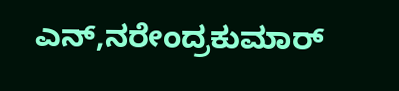ಎನ್,ನರೇಂದ್ರಕುಮಾರ್‌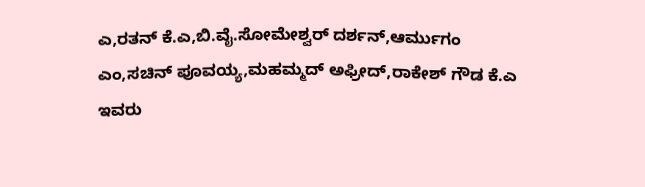ಎ,ರತನ್ ಕೆ.ಎ,ಬಿ.ವೈ.ಸೋಮೇಶ್ವರ್ ದರ್ಶನ್,ಆರ್ಮುಗಂ ಎಂ,ಸಚಿನ್ ಪೂವಯ್ಯ,ಮಹಮ್ಮದ್ ಅಫ್ರೀದ್,ರಾಕೇಶ್ ಗೌಡ ಕೆ.ಎ ಇವರು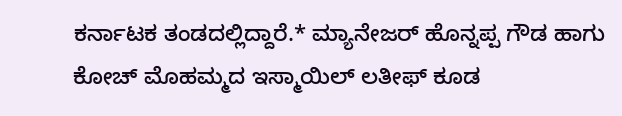ಕರ್ನಾಟಕ ತಂಡದಲ್ಲಿದ್ದಾರೆ.* ಮ್ಯಾನೇಜರ್‌ ಹೊನ್ನಪ್ಪ ಗೌಡ ಹಾಗು ಕೋಚ್ ಮೊಹಮ್ಮದ ಇಸ್ಮಾಯಿಲ್ ಲತೀಫ್ ಕೂಡ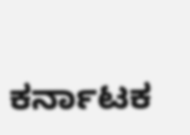ಕರ್ನಾಟಕ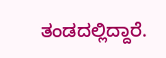ತಂಡದಲ್ಲಿದ್ದಾರೆ.